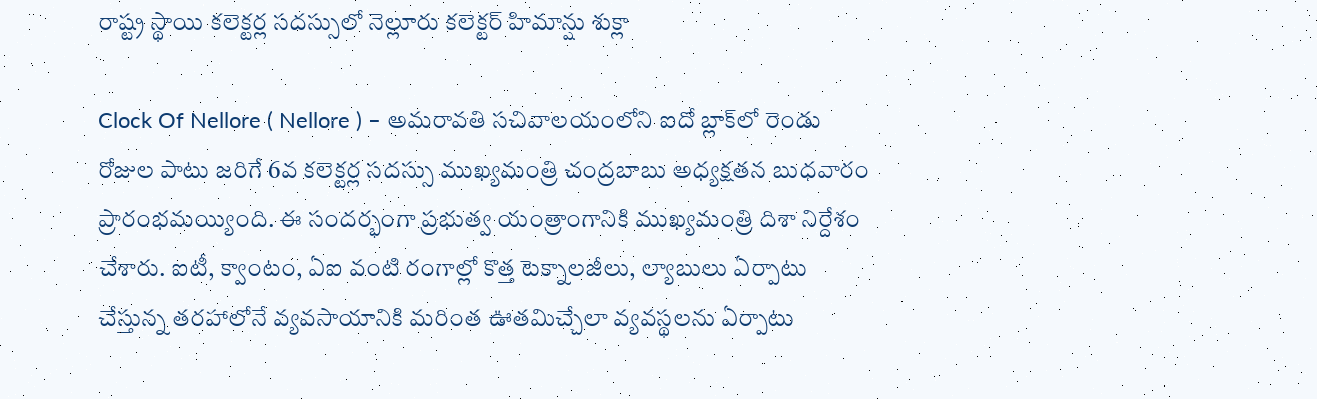రాష్ట్ర స్థాయి కలెక్టర్ల సదస్సులో నెల్లూరు కలెక్టర్ హిమాన్షు శుక్లా

Clock Of Nellore ( Nellore ) – అమరావతి సచివాలయంలోని ఐదో బ్లాక్‌లో రెండు రోజుల పాటు జరిగే 6వ కలెక్టర్ల సదస్సు ముఖ్యమంత్రి చంద్రబాబు అధ్యక్షతన బుధవారం ప్రారంభమయ్యింది. ఈ సందర్భంగా ప్రభుత్వ యంత్రాంగానికి ముఖ్యమంత్రి దిశా నిర్దేశం చేశారు. ఐటీ, క్వాంటం, ఏఐ వంటి రంగాల్లో కొత్త టెక్నాలజీలు, ల్యాబులు ఏర్పాటు చేస్తున్న తరహాలోనే వ్యవసాయానికి మరింత ఊతమిచ్చేలా వ్యవస్థలను ఏర్పాటు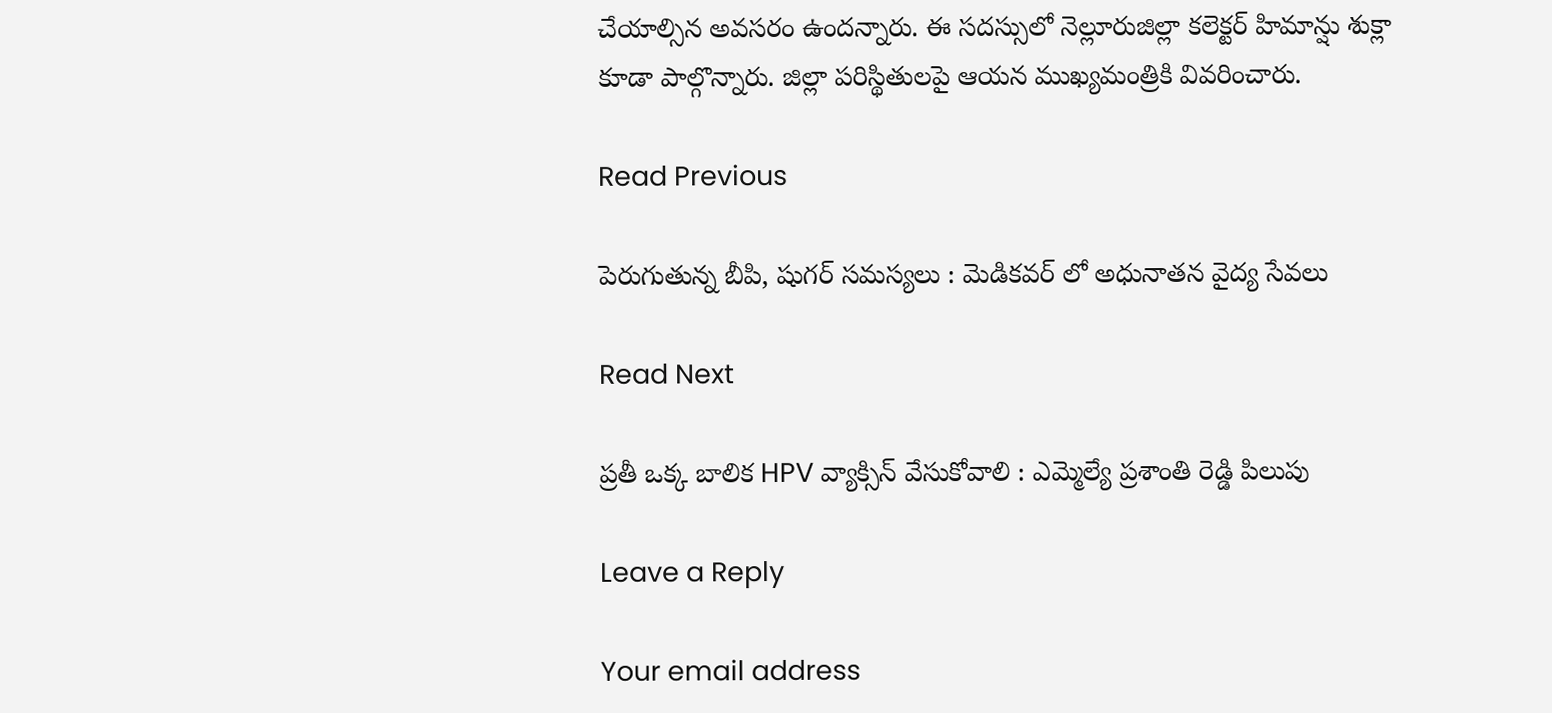చేయాల్సిన అవసరం ఉందన్నారు. ఈ సదస్సులో నెల్లూరుజిల్లా కలెక్టర్ హిమాన్షు శుక్లా కూడా పాల్గొన్నారు. జిల్లా పరిస్థితులపై ఆయన ముఖ్యమంత్రికి వివరించారు.

Read Previous

పెరుగుతున్న బీపి, షుగర్ సమస్యలు : మెడికవర్ లో అధునాతన వైద్య సేవలు

Read Next

ప్రతీ ఒక్క బాలిక HPV వ్యాక్సిన్ వేసుకోవాలి : ఎమ్మెల్యే ప్రశాంతి రెడ్డి పిలుపు

Leave a Reply

Your email address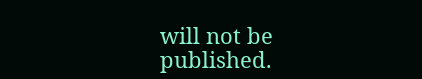will not be published.